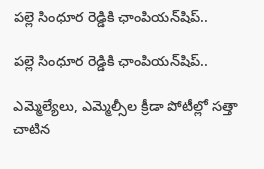పల్లె సింధూర రెడ్డికి ఛాంపియన్‌షిప్..

పల్లె సింధూర రెడ్డికి ఛాంపియన్‌షిప్..

ఎమ్మెల్యేలు, ఎమ్మెల్సీల క్రీడా పోటీల్లో సత్తా చాటిన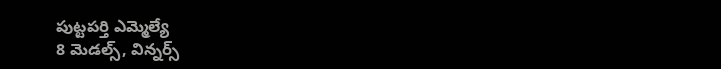పుట్టపర్తి ఎమ్మెల్యే
8 మెడల్స్, విన్నర్స్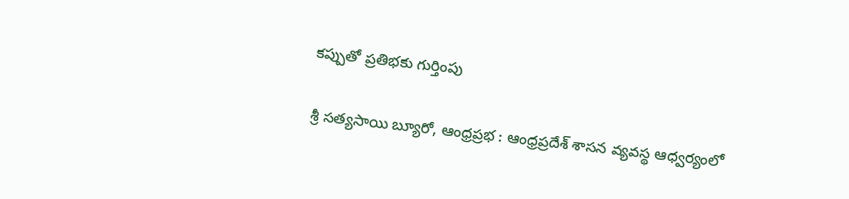కప్పుతో ప్రతిభకు గుర్తింపు

శ్రీ సత్యసాయి బ్యూరో, ఆంధ్రప్రభ : ఆంధ్రప్రదేశ్ శాసన వ్యవస్థ ఆధ్వర్యంలో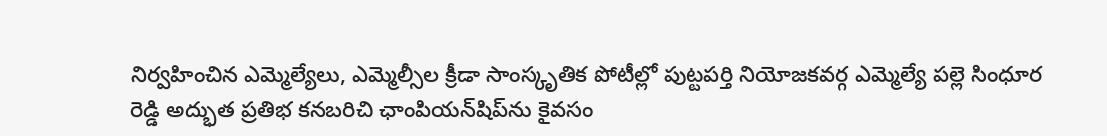నిర్వహించిన ఎమ్మెల్యేలు, ఎమ్మెల్సీల క్రీడా సాంస్కృతిక పోటీల్లో పుట్టపర్తి నియోజకవర్గ ఎమ్మెల్యే పల్లె సింధూర రెడ్డి అద్భుత ప్రతిభ కనబరిచి ఛాంపియన్‌షిప్‌ను కైవసం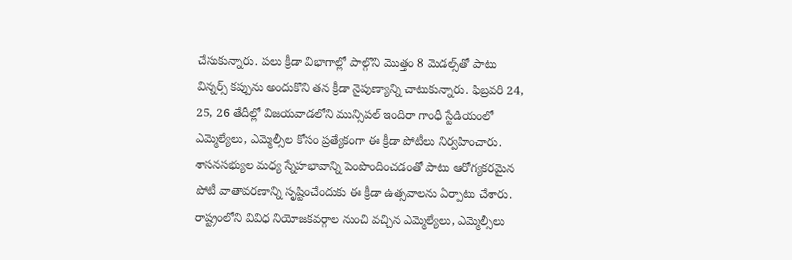చేసుకున్నారు. పలు క్రీడా విభాగాల్లో పాల్గొని మొత్తం 8 మెడల్స్‌తో పాటు విన్నర్స్ కప్పును అందుకొని తన క్రీడా నైపుణ్యాన్ని చాటుకున్నారు. ఫిబ్రవరి 24, 25, 26 తేదీల్లో విజయవాడలోని మున్సిపల్ ఇందిరా గాంధీ స్టేడియంలో ఎమ్మెల్యేలు, ఎమ్మెల్సీల కోసం ప్రత్యేకంగా ఈ క్రీడా పోటీలు నిర్వహించారు. శాసనసభ్యుల మధ్య స్నేహభావాన్ని పెంపొందించడంతో పాటు ఆరోగ్యకరమైన పోటీ వాతావరణాన్ని సృష్టించేందుకు ఈ క్రీడా ఉత్సవాలను ఏర్పాటు చేశారు. రాష్ట్రంలోని వివిధ నియోజకవర్గాల నుంచి వచ్చిన ఎమ్మెల్యేలు, ఎమ్మెల్సీలు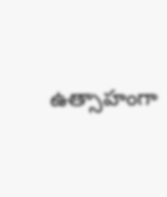ఉత్సాహంగా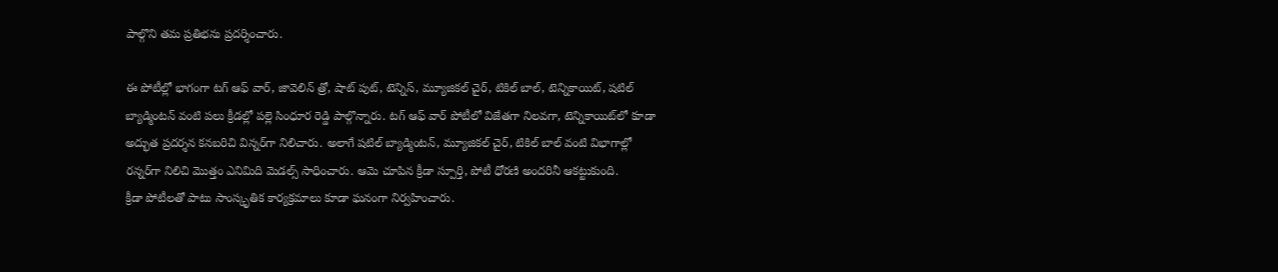పాల్గొని తమ ప్రతిభను ప్రదర్శించారు.

ఈ పోటీల్లో భాగంగా టగ్ ఆఫ్ వార్, జావెలిన్ త్రో, షాట్ పుట్, టెన్నిస్, మ్యూజికల్ చైర్, టికిల్ బాల్, టెన్నికాయిట్, షటిల్ బ్యాడ్మింటన్ వంటి పలు క్రీడల్లో పల్లె సింధూర రెడ్డి పాల్గొన్నారు. టగ్ ఆఫ్ వార్ పోటీలో విజేతగా నిలవగా, టెన్నికాయిట్‌లో కూడా అద్భుత ప్రదర్శన కనబరిచి విన్నర్‌గా నిలిచారు. అలాగే షటిల్ బ్యాడ్మింటన్, మ్యూజికల్ చైర్, టికిల్ బాల్ వంటి విభాగాల్లో రన్నర్‌గా నిలిచి మొత్తం ఎనిమిది మెడల్స్ సాధించారు. ఆమె చూపిన క్రీడా స్పూర్తి, పోటీ ధోరణి అందరినీ ఆకట్టుకుంది.
క్రీడా పోటీలతో పాటు సాంస్కృతిక కార్యక్రమాలు కూడా ఘనంగా నిర్వహించారు.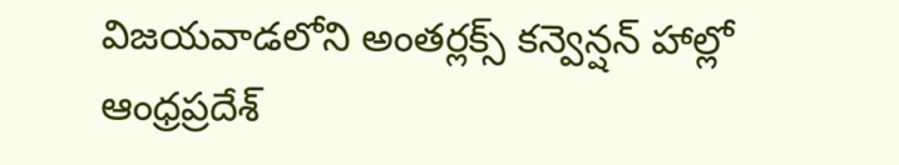విజయవాడలోని అంతర్లక్స్ కన్వెన్షన్ హాల్లో ఆంధ్రప్రదేశ్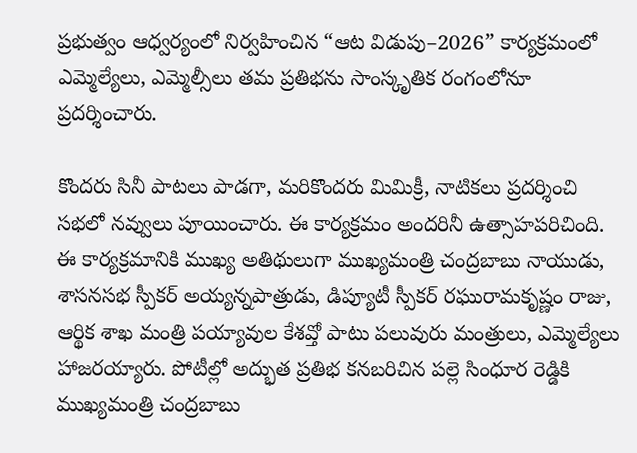ప్రభుత్వం ఆధ్వర్యంలో నిర్వహించిన “ఆట విడుపు–2026” కార్యక్రమంలో ఎమ్మెల్యేలు, ఎమ్మెల్సీలు తమ ప్రతిభను సాంస్కృతిక రంగంలోనూ ప్రదర్శించారు.

కొందరు సినీ పాటలు పాడగా, మరికొందరు మిమిక్రీ, నాటికలు ప్రదర్శించి సభలో నవ్వులు పూయించారు. ఈ కార్యక్రమం అందరినీ ఉత్సాహపరిచింది. ఈ కార్యక్రమానికి ముఖ్య అతిథులుగా ముఖ్యమంత్రి చంద్రబాబు నాయుడు, శాసనసభ స్పీకర్ అయ్యన్నపాత్రుడు, డిప్యూటీ స్పీకర్ రఘురామకృష్ణం రాజు, ఆర్థిక శాఖ మంత్రి పయ్యావుల కేశవ్తో పాటు పలువురు మంత్రులు, ఎమ్మెల్యేలు హాజరయ్యారు. పోటీల్లో అద్భుత ప్రతిభ కనబరిచిన పల్లె సింధూర రెడ్డికి ముఖ్యమంత్రి చంద్రబాబు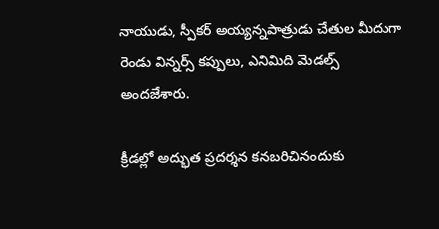నాయుడు, స్పీకర్ అయ్యన్నపాత్రుడు చేతుల మీదుగా రెండు విన్నర్స్ కప్పులు, ఎనిమిది మెడల్స్ అందజేశారు.

క్రీడల్లో అద్భుత ప్రదర్శన కనబరిచినందుకు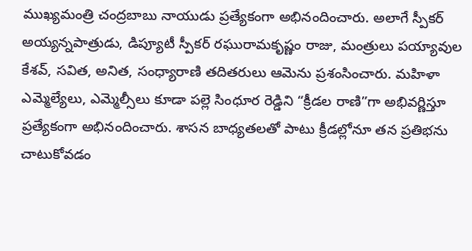ముఖ్యమంత్రి చంద్రబాబు నాయుడు ప్రత్యేకంగా అభినందించారు. అలాగే స్పీకర్ అయ్యన్నపాత్రుడు, డిప్యూటీ స్పీకర్ రఘురామకృష్ణం రాజు, మంత్రులు పయ్యావుల కేశవ్, సవిత, అనిత, సంధ్యారాణి తదితరులు ఆమెను ప్రశంసించారు. మహిళా ఎమ్మెల్యేలు, ఎమ్మెల్సీలు కూడా పల్లె సింధూర రెడ్డిని “క్రీడల రాణి”గా అభివర్ణిస్తూ ప్రత్యేకంగా అభినందించారు. శాసన బాధ్యతలతో పాటు క్రీడల్లోనూ తన ప్రతిభను చాటుకోవడం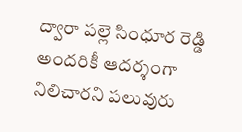ద్వారా పల్లె సింధూర రెడ్డి అందరికీ ఆదర్శంగా నిలిచారని పలువురు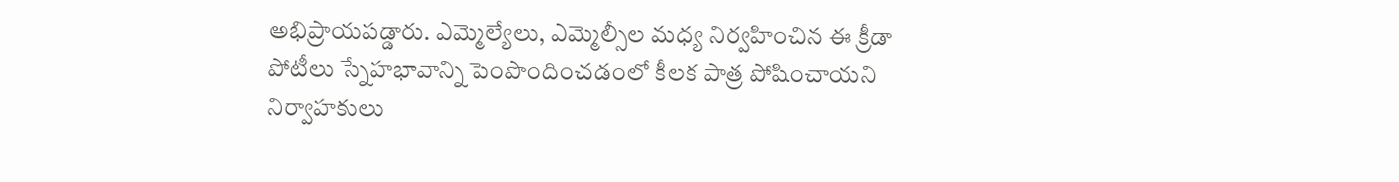అభిప్రాయపడ్డారు. ఎమ్మెల్యేలు, ఎమ్మెల్సీల మధ్య నిర్వహించిన ఈ క్రీడా పోటీలు స్నేహభావాన్ని పెంపొందించడంలో కీలక పాత్ర పోషించాయని నిర్వాహకులు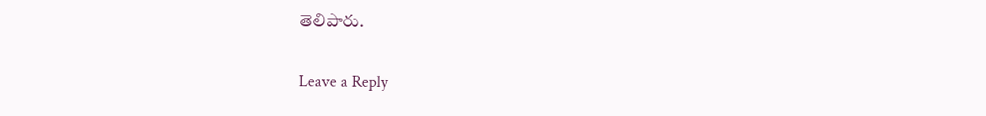తెలిపారు.

Leave a Reply